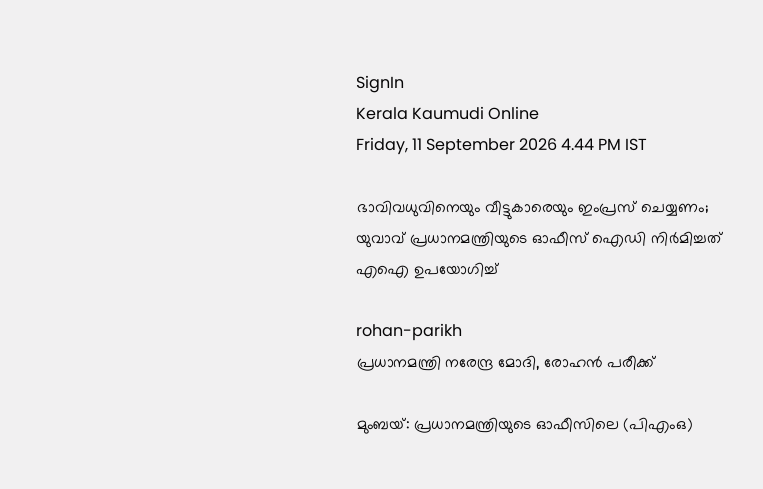SignIn
Kerala Kaumudi Online
Friday, 11 September 2026 4.44 PM IST

ഭാവിവധുവിനെയും വീട്ടുകാരെയും ഇംപ്രസ് ചെയ്യണം; യുവാവ് പ്രധാനമന്ത്രിയുടെ ഓഫീസ് ഐഡി നിർമിച്ചത് എഐ ഉപയോഗിച്ച്

rohan-parikh
പ്രധാനമന്ത്രി നരേന്ദ്ര മോദി, രോഹൻ പരീക്ക്

മുംബയ്: പ്രധാനമന്ത്രിയുടെ ഓഫീസിലെ (പിഎംഒ)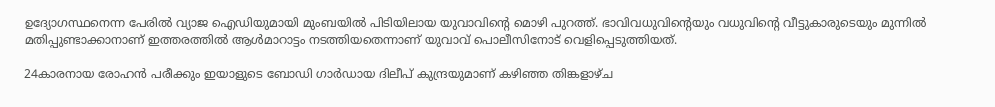ഉദ്യോഗസ്ഥനെന്ന പേരിൽ വ്യാജ ഐഡിയുമായി മുംബയിൽ പിടിയിലായ യുവാവിന്റെ മൊഴി പുറത്ത്. ഭാവിവധുവിന്റെയും വധുവിന്റെ വീട്ടുകാരുടെയും മുന്നിൽ മതിപ്പുണ്ടാക്കാനാണ് ഇത്തരത്തിൽ ആൾമാറാട്ടം നടത്തിയതെന്നാണ് യുവാവ് പൊലീസിനോട് വെളിപ്പെടുത്തിയത്.

24കാരനായ രോഹൻ പരീക്കും ഇയാളുടെ ബോഡി ഗാർഡായ ദിലീപ് കുന്ദ്രയുമാണ് കഴിഞ്ഞ തിങ്കളാഴ്‌ച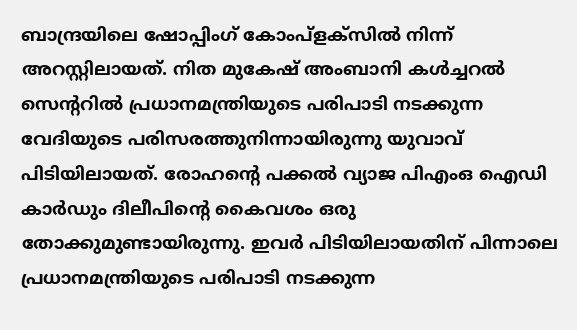ബാന്ദ്രയിലെ ഷോപ്പിംഗ് കോംപ്ളക്‌സിൽ നിന്ന് അറസ്റ്റിലായത്. നിത മുകേഷ് അംബാനി കൾച്ചറൽ സെന്ററിൽ പ്രധാനമന്ത്രിയുടെ പരിപാടി നടക്കുന്ന വേദിയുടെ പരിസരത്തുനിന്നായിരുന്നു യുവാവ് പിടിയിലായത്. രോഹന്റെ പക്കൽ വ്യാജ പിഎംഒ ഐഡി കാർഡും ദിലീപിന്റെ കൈവശം ഒരു തോക്കുമുണ്ടായിരുന്നു. ഇവർ പിടിയിലായതിന് പിന്നാലെ പ്രധാനമന്ത്രിയുടെ പരിപാടി നടക്കുന്ന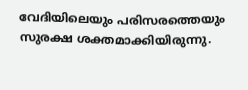വേദിയിലെയും പരിസരത്തെയും സുരക്ഷ ശക്തമാക്കിയിരുന്നു.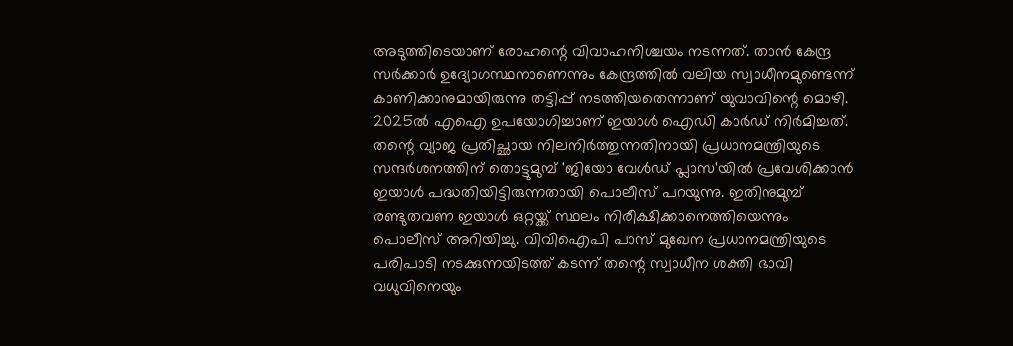അടുത്തിടെയാണ് രോഹന്റെ വിവാഹനിശ്ചയം നടന്നത്. താൻ കേന്ദ്ര സർക്കാർ ഉദ്യോഗസ്ഥനാണെന്നും കേന്ദ്രത്തിൽ വലിയ സ്വാധീനമുണ്ടെന്ന് കാണിക്കാനുമായിരുന്നു തട്ടിപ്പ് നടത്തിയതെന്നാണ് യുവാവിന്റെ മൊഴി. 2025ൽ എഐ ഉപയോഗിച്ചാണ് ഇയാൾ ഐഡി കാർ‌ഡ് നിർമിച്ചത്. തന്റെ വ്യാജ പ്രതിച്ഛായ നിലനിർത്തുന്നതിനായി പ്രധാനമന്ത്രിയുടെ സന്ദർശനത്തിന് തൊട്ടുമുമ്പ് 'ജിയോ വേൾഡ് പ്ലാസ'യിൽ പ്രവേശിക്കാൻ ഇയാൾ പദ്ധതിയിട്ടിരുന്നതായി പൊലീസ് പറയുന്നു. ഇതിനുമുമ്പ് രണ്ടുതവണ ഇയാൾ ഒറ്റയ്ക്ക് സ്ഥലം നിരീക്ഷിക്കാനെത്തിയെന്നും പൊലീസ് അറിയിച്ചു. വിവിഐപി പാസ് മുഖേന പ്രധാനമന്ത്രിയുടെ പരിപാടി നടക്കുന്നയിടത്ത് കടന്ന് തന്റെ സ്വാധീന ശക്തി ഭാവി വധുവിനെയും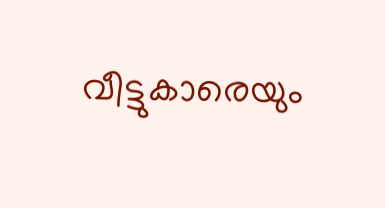വീട്ടുകാരെയും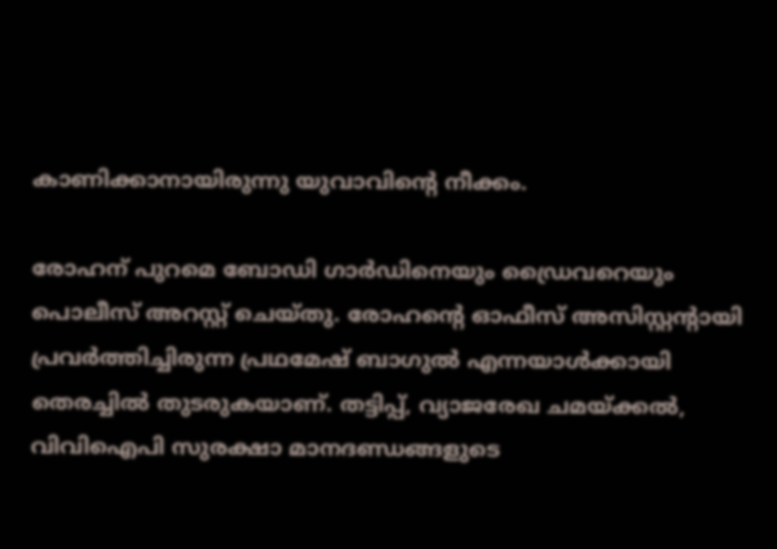കാണിക്കാനായിരുന്നു യുവാവിന്റെ നീക്കം.

രോഹന് പുറമെ ബോഡി ഗാർഡിനെയും ഡ്രൈവറെയും പൊലീസ് അറസ്റ്റ് ചെയ്തു. രോഹന്റെ ഓഫീസ് അസിസ്റ്റന്റായി പ്രവർത്തിച്ചിരുന്ന പ്രഥമേഷ് ബാഗുൽ എന്നയാൾക്കായി തെരച്ചിൽ തുടരുകയാണ്. തട്ടിപ്പ്, വ്യാജരേഖ ചമയ്ക്കൽ, വിവിഐപി സുരക്ഷാ മാനദണ്ഡങ്ങളുടെ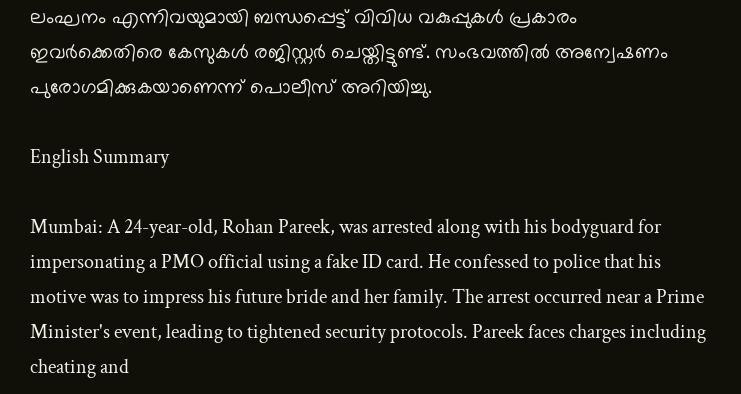ലംഘനം എന്നിവയുമായി ബന്ധപ്പെട്ട് വിവിധ വകുപ്പുകൾ പ്രകാരം ഇവർക്കെതിരെ കേസുകൾ രജിസ്റ്റർ ചെയ്തിട്ടുണ്ട്. സംഭവത്തിൽ അന്വേഷണം പുരോഗമിക്കുകയാണെന്ന് പൊലീസ് അറിയിച്ചു.

English Summary

Mumbai: A 24-year-old, Rohan Pareek, was arrested along with his bodyguard for impersonating a PMO official using a fake ID card. He confessed to police that his motive was to impress his future bride and her family. The arrest occurred near a Prime Minister's event, leading to tightened security protocols. Pareek faces charges including cheating and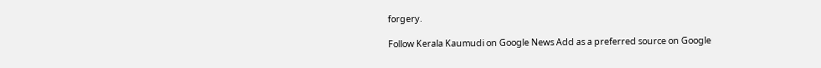forgery.

Follow Kerala Kaumudi on Google News Add as a preferred source on Google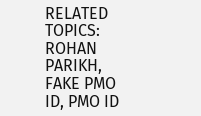RELATED TOPICS: ROHAN PARIKH, FAKE PMO ID, PMO ID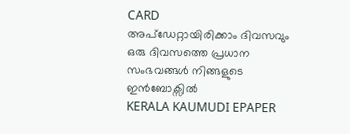CARD
അപ്ഡേറ്റായിരിക്കാം ദിവസവും
ഒരു ദിവസത്തെ പ്രധാന സംഭവങ്ങൾ നിങ്ങളുടെ ഇൻബോക്സിൽ
KERALA KAUMUDI EPAPER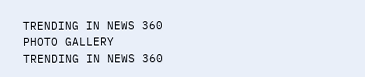TRENDING IN NEWS 360
PHOTO GALLERY
TRENDING IN NEWS 360